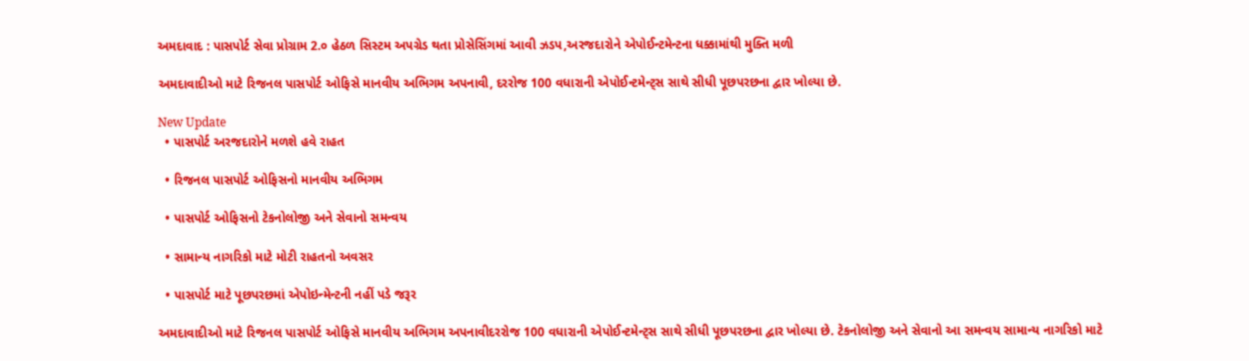અમદાવાદ : પાસપોર્ટ સેવા પ્રોગ્રામ 2.૦ હેઠળ સિસ્ટમ અપગ્રેડ થતા પ્રોસેસિંગમાં આવી ઝડપ,અરજદારોને એપોઈન્ટમેન્ટના ધક્કામાંથી મુક્તિ મળી

અમદાવાદીઓ માટે રિજનલ પાસપોર્ટ ઓફિસે માનવીય અભિગમ અપનાવી, દરરોજ 100 વધારાની એપોઈન્ટમેન્ટ્સ સાથે સીધી પૂછપરછના દ્વાર ખોલ્યા છે.

New Update
  • પાસપોર્ટ અરજદારોને મળશે હવે રાહત

  • રિજનલ પાસપોર્ટ ઓફિસનો માનવીય અભિગમ

  • પાસપોર્ટ ઓફિસનો ટેકનોલોજી અને સેવાનો સમન્વય

  • સામાન્ય નાગરિકો માટે મોટી રાહતનો અવસર

  • પાસપોર્ટ માટે પૂછપરછમાં એપોઇન્મેન્ટની નહીં પડે જરૂર

અમદાવાદીઓ માટે રિજનલ પાસપોર્ટ ઓફિસે માનવીય અભિગમ અપનાવીદરરોજ 100 વધારાની એપોઈન્ટમેન્ટ્સ સાથે સીધી પૂછપરછના દ્વાર ખોલ્યા છે. ટેકનોલોજી અને સેવાનો આ સમન્વય સામાન્ય નાગરિકો માટે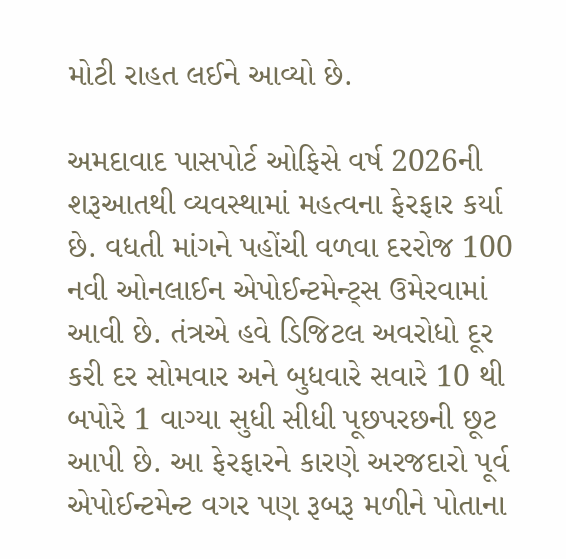મોટી રાહત લઈને આવ્યો છે.

અમદાવાદ પાસપોર્ટ ઓફિસે વર્ષ 2026ની શરૂઆતથી વ્યવસ્થામાં મહત્વના ફેરફાર કર્યા છે. વધતી માંગને પહોંચી વળવા દરરોજ 100 નવી ઓનલાઈન એપોઈન્ટમેન્ટ્સ ઉમેરવામાં આવી છે. તંત્રએ હવે ડિજિટલ અવરોધો દૂર કરી દર સોમવાર અને બુધવારે સવારે 10 થી બપોરે 1 વાગ્યા સુધી સીધી પૂછપરછની છૂટ આપી છે. આ ફેરફારને કારણે અરજદારો પૂર્વ એપોઈન્ટમેન્ટ વગર પણ રૂબરૂ મળીને પોતાના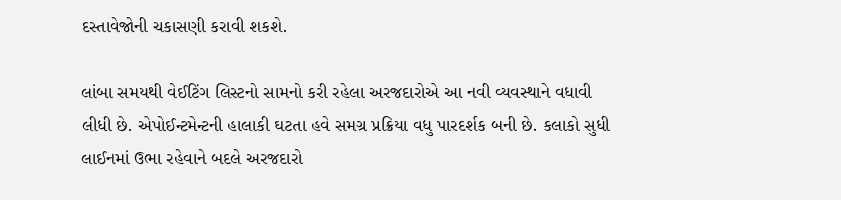દસ્તાવેજોની ચકાસણી કરાવી શકશે.

લાંબા સમયથી વેઈટિંગ લિસ્ટનો સામનો કરી રહેલા અરજદારોએ આ નવી વ્યવસ્થાને વધાવી લીધી છે. એપોઈન્ટમેન્ટની હાલાકી ઘટતા હવે સમગ્ર પ્રક્રિયા વધુ પારદર્શક બની છે. કલાકો સુધી લાઈનમાં ઉભા રહેવાને બદલે અરજદારો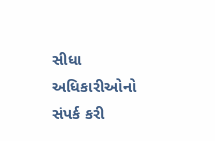સીધા અધિકારીઓનો સંપર્ક કરી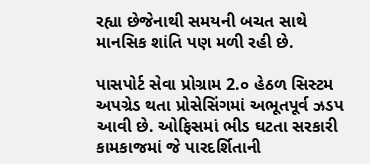રહ્યા છેજેનાથી સમયની બચત સાથે માનસિક શાંતિ પણ મળી રહી છે.

પાસપોર્ટ સેવા પ્રોગ્રામ 2.૦ હેઠળ સિસ્ટમ અપગ્રેડ થતા પ્રોસેસિંગમાં અભૂતપૂર્વ ઝડપ આવી છે. ઓફિસમાં ભીડ ઘટતા સરકારી કામકાજમાં જે પારદર્શિતાની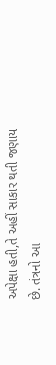અપેક્ષા હતી,તે અહીં સાકાર થતી જણાય છે. તંત્રનો આ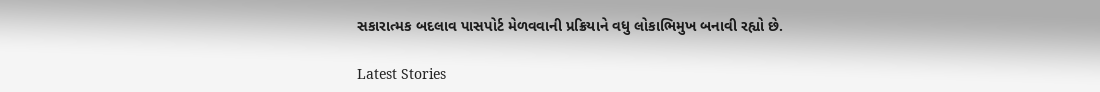સકારાત્મક બદલાવ પાસપોર્ટ મેળવવાની પ્રક્રિયાને વધુ લોકાભિમુખ બનાવી રહ્યો છે.

Latest Stories